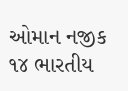ઓમાન નજીક ૧૪ ભારતીય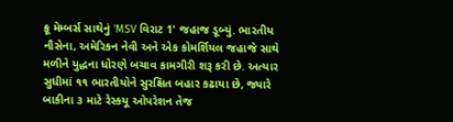ક્રૂ મેમ્બર્સ સાથેનું 'MSV વિરાટ 1' જહાજ ડૂબ્યું. ભારતીય નૌસેના, અમેરિકન નેવી અને એક કોમર્શિયલ જહાજે સાથે મળીને યુદ્ધના ધોરણે બચાવ કામગીરી શરૂ કરી છે. અત્યાર સુધીમાં ૧૧ ભારતીયોને સુરક્ષિત બહાર કઢાયા છે, જ્યારે બાકીના ૩ માટે રેસ્કયૂ ઓપરેશન તેજ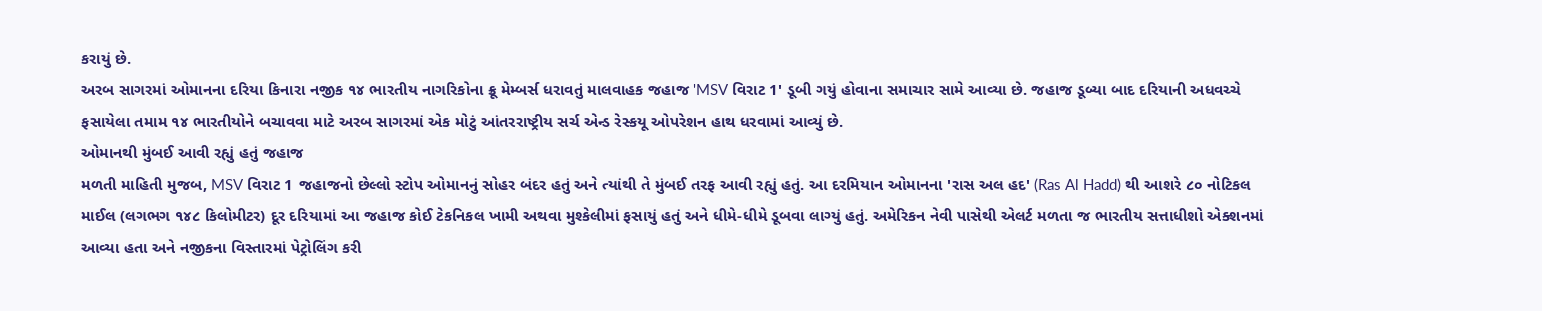કરાયું છે.
અરબ સાગરમાં ઓમાનના દરિયા કિનારા નજીક ૧૪ ભારતીય નાગરિકોના ક્રૂ મેમ્બર્સ ધરાવતું માલવાહક જહાજ 'MSV વિરાટ 1' ડૂબી ગયું હોવાના સમાચાર સામે આવ્યા છે. જહાજ ડૂબ્યા બાદ દરિયાની અધવચ્ચે ફસાયેલા તમામ ૧૪ ભારતીયોને બચાવવા માટે અરબ સાગરમાં એક મોટું આંતરરાષ્ટ્રીય સર્ચ એન્ડ રેસ્કયૂ ઓપરેશન હાથ ધરવામાં આવ્યું છે.
ઓમાનથી મુંબઈ આવી રહ્યું હતું જહાજ
મળતી માહિતી મુજબ, MSV વિરાટ 1 જહાજનો છેલ્લો સ્ટોપ ઓમાનનું સોહર બંદર હતું અને ત્યાંથી તે મુંબઈ તરફ આવી રહ્યું હતું. આ દરમિયાન ઓમાનના 'રાસ અલ હદ' (Ras Al Hadd) થી આશરે ૮૦ નોટિકલ માઈલ (લગભગ ૧૪૮ કિલોમીટર) દૂર દરિયામાં આ જહાજ કોઈ ટેકનિકલ ખામી અથવા મુશ્કેલીમાં ફસાયું હતું અને ધીમે-ધીમે ડૂબવા લાગ્યું હતું. અમેરિકન નેવી પાસેથી એલર્ટ મળતા જ ભારતીય સત્તાધીશો એક્શનમાં આવ્યા હતા અને નજીકના વિસ્તારમાં પેટ્રોલિંગ કરી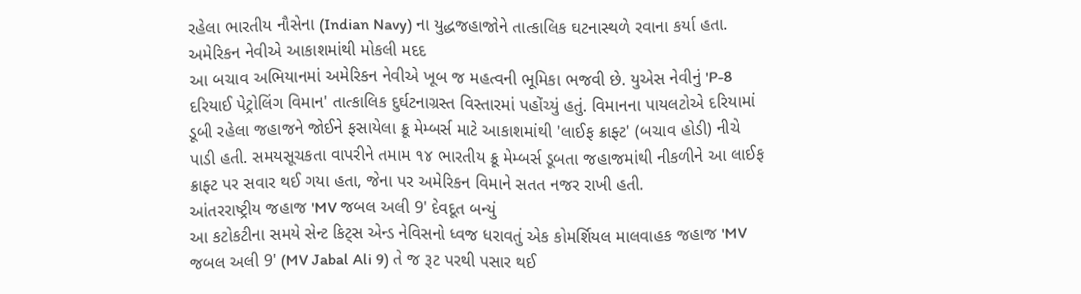રહેલા ભારતીય નૌસેના (Indian Navy) ના યુદ્ધજહાજોને તાત્કાલિક ઘટનાસ્થળે રવાના કર્યા હતા.
અમેરિકન નેવીએ આકાશમાંથી મોકલી મદદ
આ બચાવ અભિયાનમાં અમેરિકન નેવીએ ખૂબ જ મહત્વની ભૂમિકા ભજવી છે. યુએસ નેવીનું 'P-8 દરિયાઈ પેટ્રોલિંગ વિમાન' તાત્કાલિક દુર્ઘટનાગ્રસ્ત વિસ્તારમાં પહોંચ્યું હતું. વિમાનના પાયલટોએ દરિયામાં ડૂબી રહેલા જહાજને જોઈને ફસાયેલા ક્રૂ મેમ્બર્સ માટે આકાશમાંથી 'લાઈફ ક્રાફ્ટ' (બચાવ હોડી) નીચે પાડી હતી. સમયસૂચકતા વાપરીને તમામ ૧૪ ભારતીય ક્રૂ મેમ્બર્સ ડૂબતા જહાજમાંથી નીકળીને આ લાઈફ ક્રાફ્ટ પર સવાર થઈ ગયા હતા, જેના પર અમેરિકન વિમાને સતત નજર રાખી હતી.
આંતરરાષ્ટ્રીય જહાજ 'MV જબલ અલી 9' દેવદૂત બન્યું
આ કટોકટીના સમયે સેન્ટ કિટ્સ એન્ડ નેવિસનો ધ્વજ ધરાવતું એક કોમર્શિયલ માલવાહક જહાજ 'MV જબલ અલી 9' (MV Jabal Ali 9) તે જ રૂટ પરથી પસાર થઈ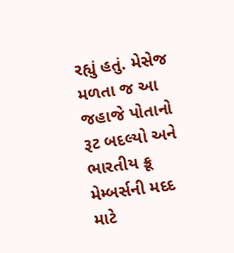રહ્યું હતું. મેસેજ મળતા જ આ જહાજે પોતાનો રૂટ બદલ્યો અને ભારતીય ક્રૂ મેમ્બર્સની મદદ માટે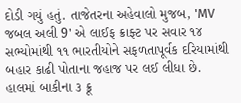દોડી ગયું હતું. તાજેતરના અહેવાલો મુજબ, 'MV જબલ અલી 9' એ લાઈફ ક્રાફ્ટ પર સવાર ૧૪ સભ્યોમાંથી ૧૧ ભારતીયોને સફળતાપૂર્વક દરિયામાંથી બહાર કાઢી પોતાના જહાજ પર લઈ લીધા છે.
હાલમાં બાકીના ૩ ક્રૂ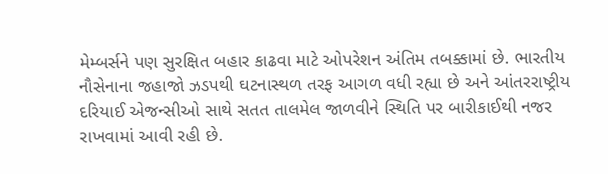મેમ્બર્સને પણ સુરક્ષિત બહાર કાઢવા માટે ઓપરેશન અંતિમ તબક્કામાં છે. ભારતીય નૌસેનાના જહાજો ઝડપથી ઘટનાસ્થળ તરફ આગળ વધી રહ્યા છે અને આંતરરાષ્ટ્રીય દરિયાઈ એજન્સીઓ સાથે સતત તાલમેલ જાળવીને સ્થિતિ પર બારીકાઈથી નજર રાખવામાં આવી રહી છે.